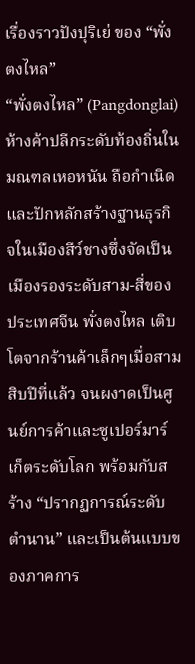เรื่องราวปังปุริเย่ ของ “พั่งตงไหล”
“พั่งตงไหล” (Pangdonglai) ห้างค้าปลีกระดับท้องถิ่นในมณฑลเหอหนัน ถือกำเนิดและปักหลักสร้างฐานธุรกิจในเมืองสีว์ชางซึ่งจัดเป็นเมืองรองระดับสาม-สี่ของประเทศจีน พั่งตงไหล เติบโตจากร้านค้าเล็กๆเมื่อสามสิบปีที่แล้ว จนผงาดเป็นศูนย์การค้าและซูเปอร์มาร์เก็ตระดับโลก พร้อมกับสร้าง “ปรากฏการณ์ระดับตำนาน” และเป็นต้นแบบของภาคการ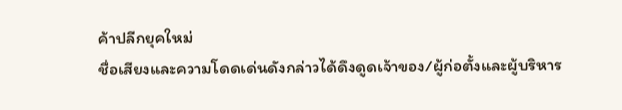ค้าปลีกยุคใหม่
ชื่อเสียงและความโดดเด่นดังกล่าวได้ดึงดูดเจ้าของ/ผู้ก่อตั้งและผู้บริหาร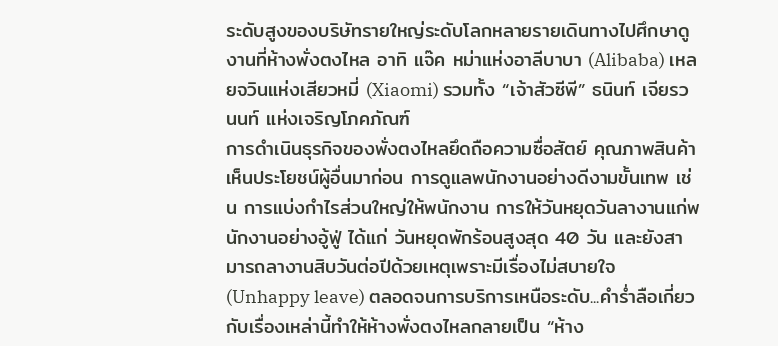ระดับสูงของบริษัทรายใหญ่ระดับโลกหลายรายเดินทางไปศึกษาดูงานที่ห้างพั่งตงไหล อาทิ แจ๊ค หม่าแห่งอาลีบาบา (Alibaba) เหลยจวินแห่งเสียวหมี่ (Xiaomi) รวมทั้ง “เจ้าสัวซีพี” ธนินท์ เจียรวนนท์ แห่งเจริญโภคภัณฑ์
การดำเนินธุรกิจของพั่งตงไหลยึดถือความซื่อสัตย์ คุณภาพสินค้า เห็นประโยชน์ผู้อื่นมาก่อน การดูแลพนักงานอย่างดีงามขั้นเทพ เช่น การแบ่งกำไรส่วนใหญ่ให้พนักงาน การให้วันหยุดวันลางานแก่พนักงานอย่างอู้ฟู่ ได้แก่ วันหยุดพักร้อนสูงสุด 40 วัน และยังสามารถลางานสิบวันต่อปีด้วยเหตุเพราะมีเรื่องไม่สบายใจ (Unhappy leave) ตลอดจนการบริการเหนือระดับ...คำร่ำลือเกี่ยวกับเรื่องเหล่านี้ทำให้ห้างพั่งตงไหลกลายเป็น “ห้าง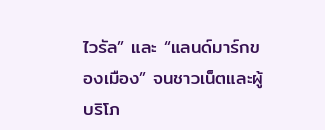ไวรัล” และ “แลนด์มาร์กของเมือง” จนชาวเน็ตและผู้บริโภ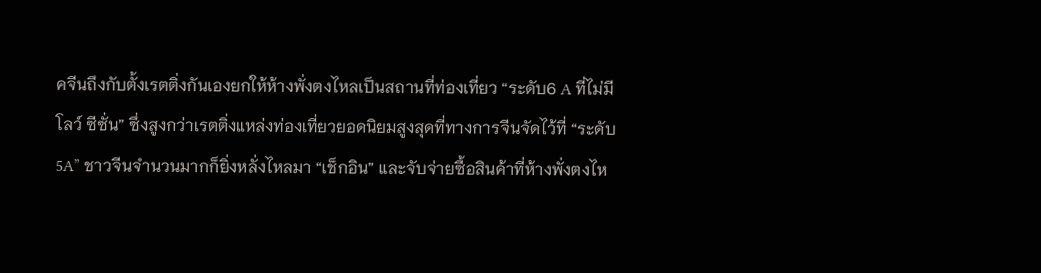คจีนถึงกับตั้งเรตติ่งกันเองยกให้ห้างพั่งตงไหลเป็นสถานที่ท่องเที่ยว “ระดับ6 A ที่ไม่มีโลว์ ซีซั่น” ซึ่งสูงกว่าเรตติ่งแหล่งท่องเที่ยวยอดนิยมสูงสุดที่ทางการจีนจัดไว้ที่ “ระดับ 5A” ชาวจีนจำนวนมากก็ยิ่งหลั่งไหลมา “เช็กอิน” และจับจ่ายซื้อสินค้าที่ห้างพั่งตงไห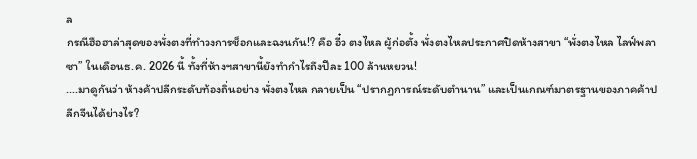ล
กรณีฮือฮาล่าสุดของพั่งตงที่ทำวงการช็อกและฉงนกัน!? คือ อี๋ว ตงไหล ผู้ก่อตั้ง พั่งตงไหลประกาศปิดห้างสาขา “พั่งตงไหล ไลฟ์พลาซา” ในเดือนธ.ค. 2026 นี้ ทั้งที่ห้างฯสาขานี้ยังทำกำไรถึงปีละ 100 ล้านหยวน!
....มาดูกันว่า ห้างค้าปลีกระดับท้องถิ่นอย่าง พั่งตงไหล กลายเป็น “ปรากฏการณ์ระดับตำนาน” และเป็นเกณฑ์มาตรฐานของภาคค้าปลีกจีนได้ย่างไร?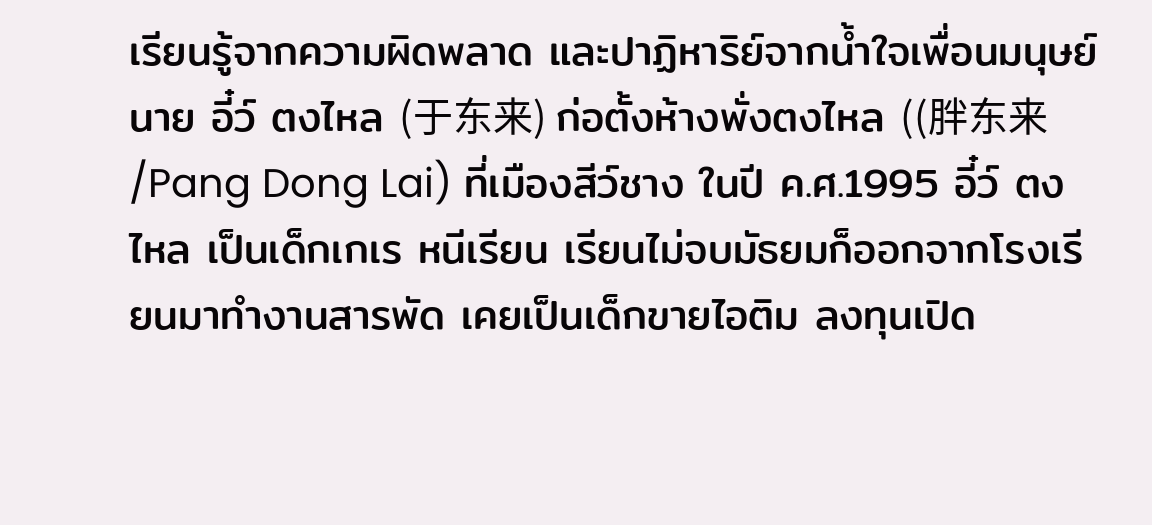เรียนรู้จากความผิดพลาด และปาฏิหาริย์จากน้ำใจเพื่อนมนุษย์
นาย อี๋ว์ ตงไหล (于东来) ก่อตั้งห้างพั่งตงไหล ((胖东来 /Pang Dong Lai) ที่เมืองสีว์ชาง ในปี ค.ศ.1995 อี๋ว์ ตงไหล เป็นเด็กเกเร หนีเรียน เรียนไม่จบมัธยมก็ออกจากโรงเรียนมาทำงานสารพัด เคยเป็นเด็กขายไอติม ลงทุนเปิด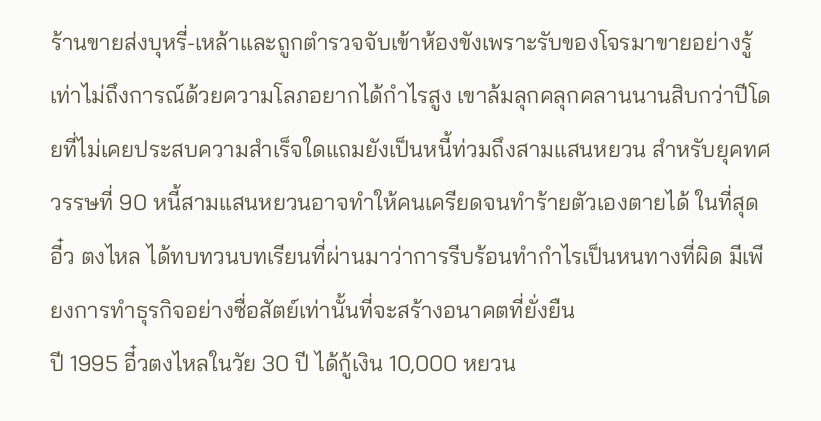ร้านขายส่งบุหรี่-เหล้าและถูกตำรวจจับเข้าห้องขังเพราะรับของโจรมาขายอย่างรู้เท่าไม่ถึงการณ์ด้วยความโลภอยากได้กำไรสูง เขาล้มลุกคลุกคลานนานสิบกว่าปีโดยที่ไม่เคยประสบความสำเร็จใดแถมยังเป็นหนี้ท่วมถึงสามแสนหยวน สำหรับยุคทศวรรษที่ 90 หนี้สามแสนหยวนอาจทำให้คนเครียดจนทำร้ายตัวเองตายได้ ในที่สุด อี๋ว ตงไหล ได้ทบทวนบทเรียนที่ผ่านมาว่าการรีบร้อนทำกำไรเป็นหนทางที่ผิด มีเพียงการทำธุรกิจอย่างซื่อสัตย์เท่านั้นที่จะสร้างอนาคตที่ยั่งยืน
ปี 1995 อี๋วตงไหลในวัย 30 ปี ได้กู้เงิน 10,000 หยวน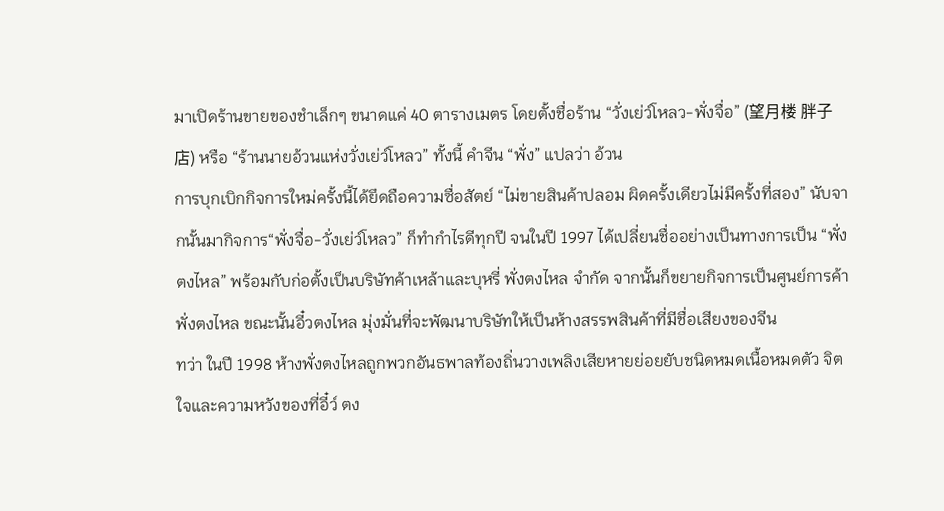มาเปิดร้านขายของชำเล็กๆ ขนาดแค่ 40 ตารางเมตร โดยตั้งชื่อร้าน “วั่งเย่ว์โหลว-พั่งจื่อ” (望月楼 胖子店) หรือ “ร้านนายอ้วนแห่งวั่งเย่ว์โหลว” ทั้งนี้ คำจีน “พั่ง” แปลว่า อ้วน
การบุกเบิกกิจการใหม่ครั้งนี้ได้ยึดถือความซื่อสัตย์ “ไม่ขายสินค้าปลอม ผิดครั้งเดียวไม่มีครั้งที่สอง” นับจากนั้นมากิจการ“พั่งจื่อ-วั่งเย่ว์โหลว” ก็ทำกำไรดีทุกปี จนในปี 1997 ได้เปลี่ยนชื่ออย่างเป็นทางการเป็น “พั่งตงไหล” พร้อมกับก่อตั้งเป็นบริษัทค้าเหล้าและบุหรี่ พั่งตงไหล จำกัด จากนั้นก็ขยายกิจการเป็นศูนย์การค้าพั่งตงไหล ขณะนั้นอี๋วตงไหล มุ่งมั่นที่จะพัฒนาบริษัทให้เป็นห้างสรรพสินค้าที่มีชื่อเสียงของจีน
ทว่า ในปี 1998 ห้างพั่งตงไหลถูกพวกอันธพาลท้องถิ่นวางเพลิงเสียหายย่อยยับชนิดหมดเนื้อหมดตัว จิตใจและความหวังของที่อี๋ว์ ตง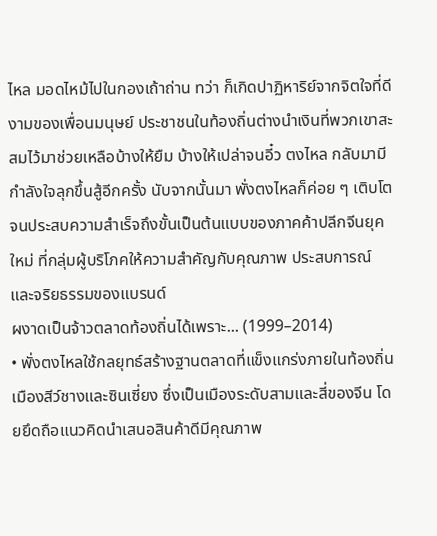ไหล มอดไหม้ไปในกองเถ้าถ่าน ทว่า ก็เกิดปาฏิหาริย์จากจิตใจที่ดีงามของเพื่อนมนุษย์ ประชาชนในท้องถิ่นต่างนำเงินที่พวกเขาสะสมไว้มาช่วยเหลือบ้างให้ยืม บ้างให้เปล่าจนอี๋ว ตงไหล กลับมามีกำลังใจลุกขึ้นสู้อีกครั้ง นับจากนั้นมา พั่งตงไหลก็ค่อย ๆ เติบโตจนประสบความสำเร็จถึงขั้นเป็นต้นแบบของภาคค้าปลีกจีนยุคใหม่ ที่กลุ่มผู้บริโภคให้ความสำคัญกับคุณภาพ ประสบการณ์ และจริยธรรมของแบรนด์
ผงาดเป็นจ้าวตลาดท้องถิ่นได้เพราะ... (1999–2014)
• พั่งตงไหลใช้กลยุทธ์สร้างฐานตลาดที่แข็งแกร่งภายในท้องถิ่นเมืองสีว์ชางและซินเซี่ยง ซึ่งเป็นเมืองระดับสามและสี่ของจีน โดยยึดถือแนวคิดนำเสนอสินค้าดีมีคุณภาพ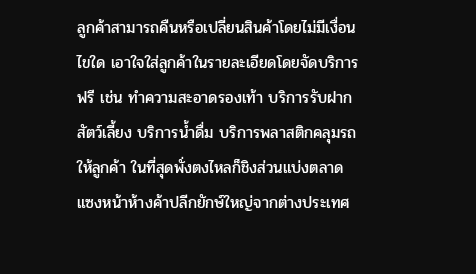ลูกค้าสามารถคืนหรือเปลี่ยนสินค้าโดยไม่มีเงื่อนไขใด เอาใจใส่ลูกค้าในรายละเอียดโดยจัดบริการฟรี เช่น ทำความสะอาดรองเท้า บริการรับฝากสัตว์เลี้ยง บริการน้ำดื่ม บริการพลาสติกคลุมรถให้ลูกค้า ในที่สุดพั่งตงไหลก็ชิงส่วนแบ่งตลาดแซงหน้าห้างค้าปลีกยักษ์ใหญ่จากต่างประเทศ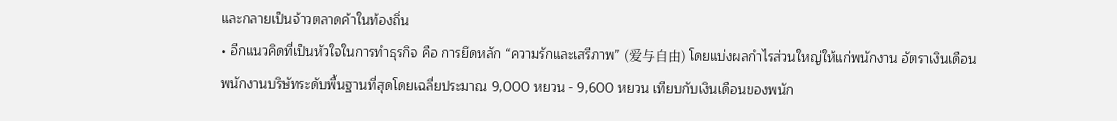และกลายเป็นจ้าวตลาดค้าในท้องถิ่น
• อีกแนวคิดที่เป็นหัวใจในการทำธุรกิจ คือ การยึดหลัก “ความรักและเสรีภาพ” (爱与自由) โดยแบ่งผลกำไรส่วนใหญ่ให้แก่พนักงาน อัตราเงินเดือนพนักงานบริษัทระดับพื้นฐานที่สุดโดยเฉลี่ยประมาณ 9,000 หยวน - 9,600 หยวน เทียบกับเงินเดือนของพนัก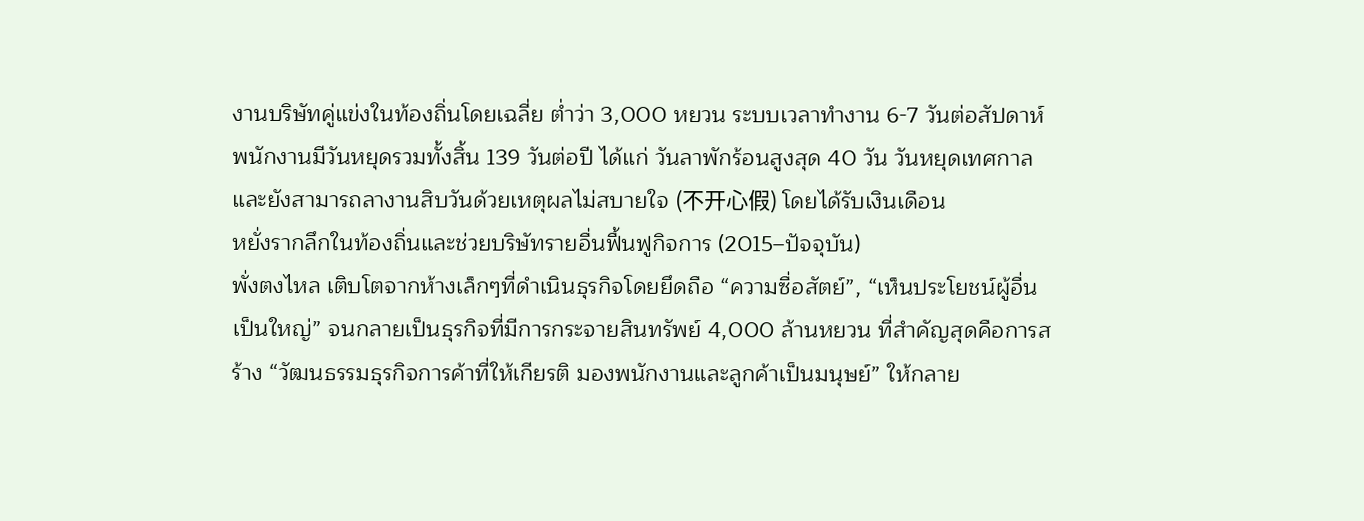งานบริษัทคู่แข่งในท้องถิ่นโดยเฉลี่ย ต่ำว่า 3,000 หยวน ระบบเวลาทำงาน 6-7 วันต่อสัปดาห์ พนักงานมีวันหยุดรวมทั้งสิ้น 139 วันต่อปี ได้แก่ วันลาพักร้อนสูงสุด 40 วัน วันหยุดเทศกาล และยังสามารถลางานสิบวันด้วยเหตุผลไม่สบายใจ (不开心假) โดยได้รับเงินเดือน
หยั่งรากลึกในท้องถิ่นและช่วยบริษัทรายอื่นฟื้นฟูกิจการ (2015–ปัจจุบัน)
พั่งตงไหล เติบโตจากห้างเล็กๆที่ดำเนินธุรกิจโดยยึดถือ “ความซื่อสัตย์”, “เห็นประโยชน์ผู้อื่นเป็นใหญ่” จนกลายเป็นธุรกิจที่มีการกระจายสินทรัพย์ 4,000 ล้านหยวน ที่สำคัญสุดคือการสร้าง “วัฒนธรรมธุรกิจการค้าที่ให้เกียรติ มองพนักงานและลูกค้าเป็นมนุษย์” ให้กลาย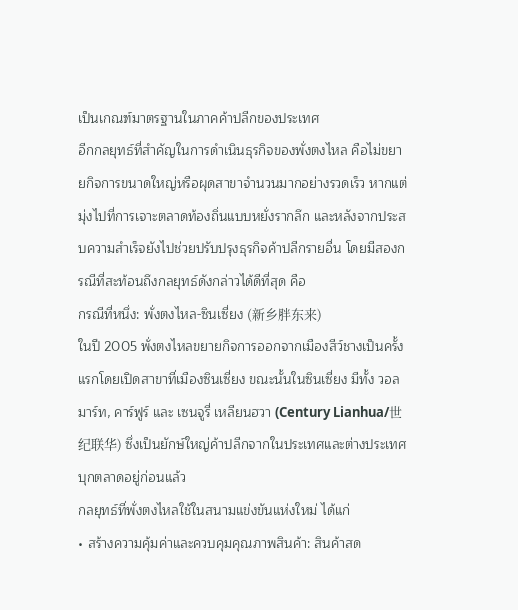เป็นเกณฑ์มาตรฐานในภาคค้าปลีกของประเทศ
อีกกลยุทธ์ที่สำคัญในการดำเนินธุรกิจของพั่งตงไหล คือไม่ขยายกิจการขนาดใหญ่หรือผุดสาขาจำนวนมากอย่างรวดเร็ว หากแต่มุ่งไปที่การเจาะตลาดท้องถิ่นแบบหยั่งรากลึก และหลังจากประสบความสำเร็จยังไปช่วยปรับปรุงธุรกิจค้าปลีกรายอื่น โดยมีสองกรณีที่สะท้อนถึงกลยุทธ์ดังกล่าวได้ดีที่สุด คือ
กรณีที่หนึ่ง: พั่งตงไหล-ซินเซี่ยง (新乡胖东来)
ในปี 2005 พั่งตงไหลขยายกิจการออกจากเมืองสีว์ชางเป็นครั้งแรกโดยเปิดสาขาที่เมืองซินเซี่ยง ขณะนั้นในซินเซี่ยง มีทั้ง วอลมาร์ท, คาร์ฟูร์ และ เซนจูรี่ เหลียนฮวา (Century Lianhua/世纪联华) ซึ่งเป็นยักษ์ใหญ่ค้าปลีกจากในประเทศและต่างประเทศ บุกตลาดอยู่ก่อนแล้ว
กลยุทธ์ที่พั่งตงไหลใช้ในสนามแข่งขันแห่งใหม่ ได้แก่
• สร้างความคุ้มค่าและควบคุมคุณภาพสินค้า: สินค้าสด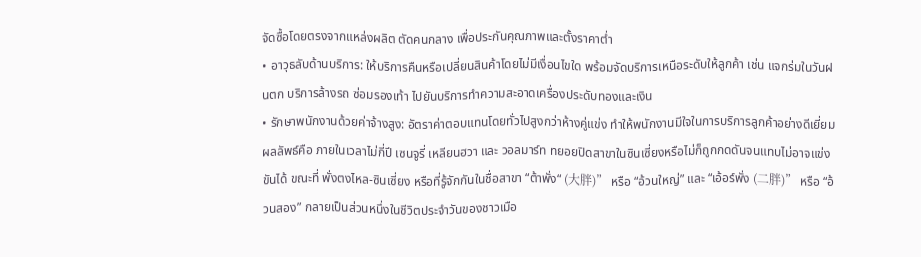จัดซื้อโดยตรงจากแหล่งผลิต ตัดคนกลาง เพื่อประกันคุณภาพและตั้งราคาต่ำ
• อาวุธลับด้านบริการ: ให้บริการคืนหรือเปลี่ยนสินค้าโดยไม่มีเงื่อนไขใด พร้อมจัดบริการเหนือระดับให้ลูกค้า เช่น แจกร่มในวันฝนตก บริการล้างรถ ซ่อมรองเท้า ไปยันบริการทำความสะอาดเครื่องประดับทองและเงิน
• รักษาพนักงานด้วยค่าจ้างสูง: อัตราค่าตอบแทนโดยทั่วไปสูงกว่าห้างคู่แข่ง ทำให้พนักงานมีใจในการบริการลูกค้าอย่างดีเยี่ยม
ผลลัพธ์คือ ภายในเวลาไม่กี่ปี เซนจูรี่ เหลียนฮวา และ วอลมาร์ท ทยอยปิดสาขาในซินเซี่ยงหรือไม่ก็ถูกกดดันจนแทบไม่อาจแข่งขันได้ ขณะที่ พั่งตงไหล-ซินเซี่ยง หรือที่รู้จักกันในชื่อสาขา “ต้าพั่ง“ (大胖)” หรือ “อ้วนใหญ่” และ “เอ้อร์พั่ง (二胖)” หรือ “อ้วนสอง” กลายเป็นส่วนหนึ่งในชีวิตประจำวันของชาวเมือ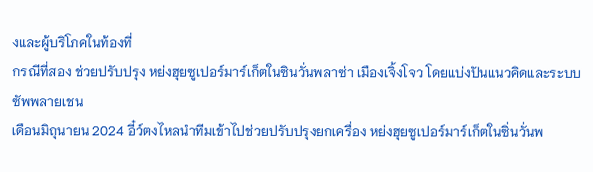งและผู้บริโภคในท้องที่
กรณีที่สอง ช่วยปรับปรุง หย่งฮุยซูเปอร์มาร์เก็ตในซินวั่นพลาซ่า เมืองเจิ้งโจว โดยแบ่งปันแนวคิดและระบบซัพพลายเชน
เดือนมิถุนายน 2024 อี๋ว์ตงไหลนำทีมเข้าไปช่วยปรับปรุงยกเครื่อง หย่งฮุยซูเปอร์มาร์เก็ตในซิ่นวั่นพ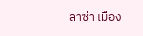ลาซ่า เมือง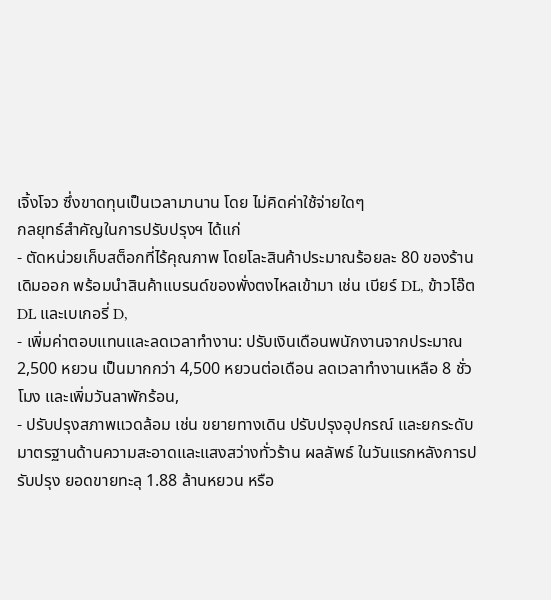เจิ้งโจว ซึ่งขาดทุนเป็นเวลามานาน โดย ไม่คิดค่าใช้จ่ายใดๆ
กลยุทธ์สำคัญในการปรับปรุงฯ ได้แก่
- ตัดหน่วยเก็บสต็อกที่ไร้คุณภาพ โดยโละสินค้าประมาณร้อยละ 80 ของร้านเดิมออก พร้อมนำสินค้าแบรนด์ของพั่งตงไหลเข้ามา เช่น เบียร์ DL, ข้าวโอ๊ต DL และเบเกอรี่ D,
- เพิ่มค่าตอบแทนและลดเวลาทำงาน: ปรับเงินเดือนพนักงานจากประมาณ 2,500 หยวน เป็นมากกว่า 4,500 หยวนต่อเดือน ลดเวลาทำงานเหลือ 8 ชั่วโมง และเพิ่มวันลาพักร้อน,
- ปรับปรุงสภาพแวดล้อม เช่น ขยายทางเดิน ปรับปรุงอุปกรณ์ และยกระดับมาตรฐานด้านความสะอาดและแสงสว่างทั่วร้าน ผลลัพธ์ ในวันแรกหลังการปรับปรุง ยอดขายทะลุ 1.88 ล้านหยวน หรือ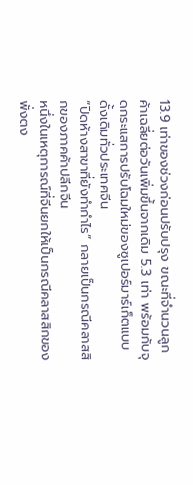13.9 เท่าของช่วงก่อนปรับปรุง ขณะที่จำนวนลูกค้าเฉลี่ยต่อวันเพิ่มขึ้นจากเดิม 5.3 เท่า พร้อมกับจุดกระแสการปรับโฉมใหม่ของซูเปอร์มาร์เก็ตแบบดั้งเดิมทั่วประเทศจีน
“ปิดห้างสาขาที่ยังทำกำไร” กลายเป็นกรณีคลาสสิกของภาคค้าปลีกจีน
หนึ่งในเหตุการณ์ที่จีนยกให้เป็นกรณีคลาสสิกของพั่งตง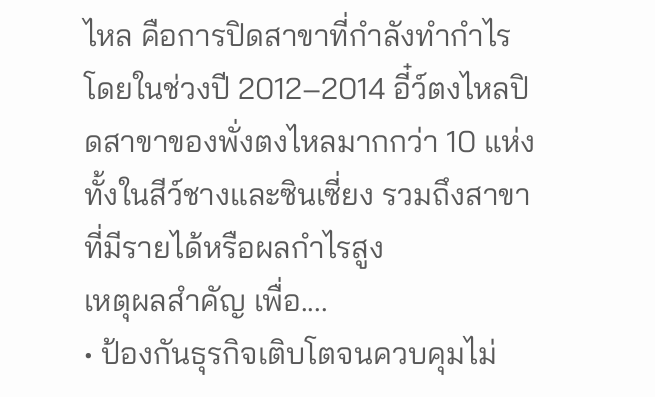ไหล คือการปิดสาขาที่กำลังทำกำไร โดยในช่วงปี 2012–2014 อี๋ว์ตงไหลปิดสาขาของพั่งตงไหลมากกว่า 10 แห่ง ทั้งในสีว์ชางและซินเซี่ยง รวมถึงสาขาที่มีรายได้หรือผลกำไรสูง
เหตุผลสำคัญ เพื่อ....
• ป้องกันธุรกิจเติบโตจนควบคุมไม่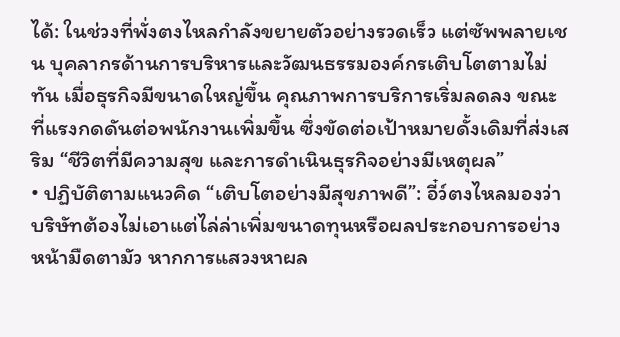ได้: ในช่วงที่พั่งตงไหลกำลังขยายตัวอย่างรวดเร็ว แต่ซัพพลายเชน บุคลากรด้านการบริหารและวัฒนธรรมองค์กรเติบโตตามไม่ทัน เมื่อธุรกิจมีขนาดใหญ่ขึ้น คุณภาพการบริการเริ่มลดลง ขณะที่แรงกดดันต่อพนักงานเพิ่มขึ้น ซึ่งขัดต่อเป้าหมายดั้งเดิมที่ส่งเสริม “ชีวิตที่มีความสุข และการดำเนินธุรกิจอย่างมีเหตุผล”
• ปฏิบัติตามแนวคิด “เติบโตอย่างมีสุขภาพดี”: อี๋ว์ตงไหลมองว่าบริษัทต้องไม่เอาแต่ไล่ล่าเพิ่มขนาดทุนหรือผลประกอบการอย่างหน้ามืดตามัว หากการแสวงหาผล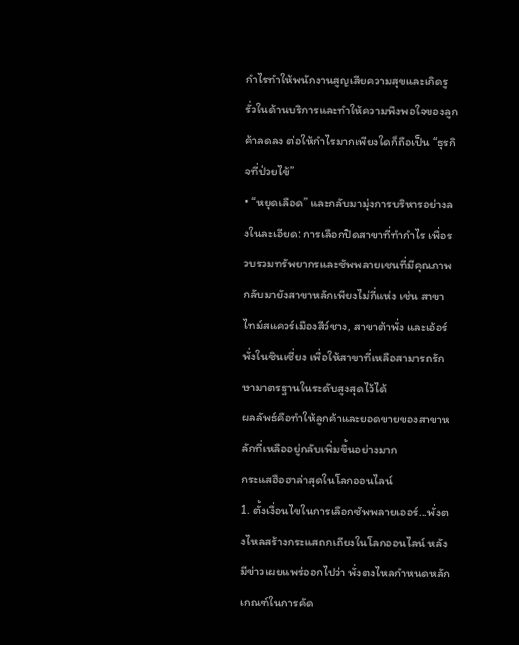กำไรทำให้พนักงานสูญเสียความสุขและเกิดรูรั่วในด้านบริการและทำให้ความพึงพอใจของลูกค้าลดลง ต่อให้กำไรมากเพียงใดก็ถือเป็น “ธุรกิจที่ป่วยไข้”
• “หยุดเลือด” และกลับมามุ่งการบริหารอย่างลงในละเอียด: การเลือกปิดสาขาที่ทำกำไร เพื่อรวบรวมทรัพยากรและซัพพลายเชนที่มีคุณภาพกลับมายังสาขาหลักเพียงไม่กี่แห่ง เช่น สาขาไทม์สแควร์เมืองสีว์ชาง, สาขาต้าพั่ง และเอ้อร์พั่งในซินเซี่ยง เพื่อให้สาขาที่เหลือสามารถรักษามาตรฐานในระดับสูงสุดไว้ได้
ผลลัพธ์คือทำให้ลูกค้าและยอดขายของสาขาหลักที่เหลืออยู่กลับเพิ่มขึ้นอย่างมาก
กระแสฮือฮาล่าสุดในโลกออนไลน์
1. ตั้งเงื่อนไขในการเลือกซัพพลายเออร์...พั่งตงไหลสร้างกระแสถกเถียงในโลกออนไลน์ หลังมีข่าวเผยแพร่ออกไปว่า พั่งตงไหลกำหนดหลักเกณฑ์ในการคัด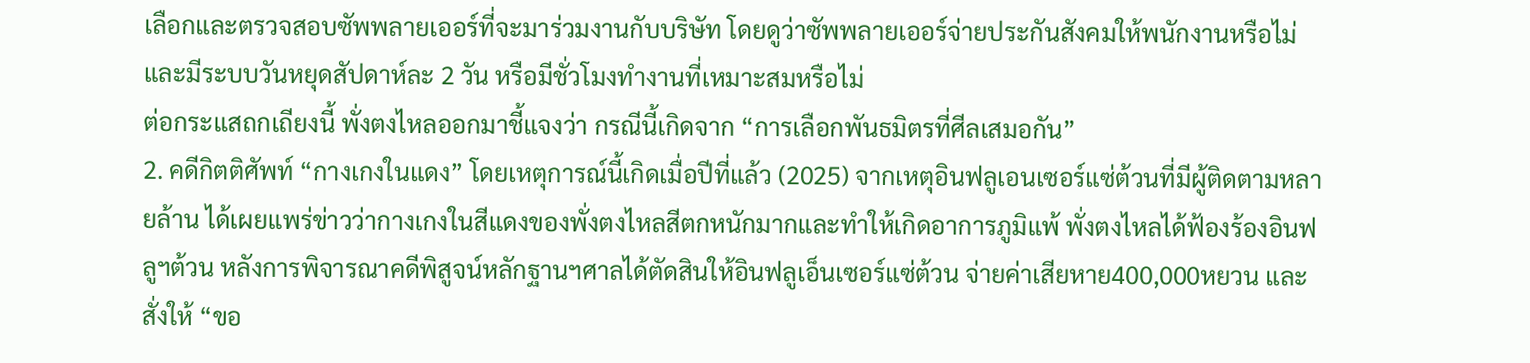เลือกและตรวจสอบซัพพลายเออร์ที่จะมาร่วมงานกับบริษัท โดยดูว่าซัพพลายเออร์จ่ายประกันสังคมให้พนักงานหรือไม่ และมีระบบวันหยุดสัปดาห์ละ 2 วัน หรือมีชั่วโมงทำงานที่เหมาะสมหรือไม่
ต่อกระแสถกเถียงนี้ พั่งตงไหลออกมาชี้แจงว่า กรณีนี้เกิดจาก “การเลือกพันธมิตรที่ศีลเสมอกัน”
2. คดีกิตติศัพท์ “กางเกงในแดง” โดยเหตุการณ์นี้เกิดเมื่อปีที่แล้ว (2025) จากเหตุอินฟลูเอนเซอร์แซ่ต้วนที่มีผู้ติดตามหลายล้าน ได้เผยแพร่ข่าวว่ากางเกงในสีแดงของพั่งตงไหลสีตกหนักมากและทำให้เกิดอาการภูมิแพ้ พั่งตงไหลได้ฟ้องร้องอินฟลูฯต้วน หลังการพิจารณาคดีพิสูจน์หลักฐานฯศาลได้ตัดสินให้อินฟลูเอ็นเซอร์แซ่ต้วน จ่ายค่าเสียหาย400,000หยวน และสั่งให้ “ขอ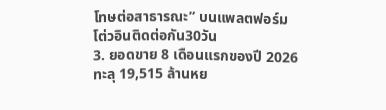โทษต่อสาธารณะ” บนแพลตฟอร์มโต่วอินติดต่อกัน30วัน
3. ยอดขาย 8 เดือนแรกของปี 2026 ทะลุ 19,515 ล้านหย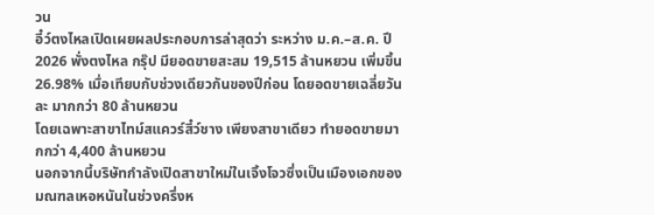วน
อี๋ว์ตงไหลเปิดเผยผลประกอบการล่าสุดว่า ระหว่าง ม.ค.–ส.ค. ปี 2026 พั่งตงไหล กรุ๊ป มียอดขายสะสม 19,515 ล้านหยวน เพิ่มขึ้น 26.98% เมื่อเทียบกับช่วงเดียวกันของปีก่อน โดยอดขายเฉลี่ยวันละ มากกว่า 80 ล้านหยวน
โดยเฉพาะสาขาไทม์สแควร์สี๋ว์ชาง เพียงสาขาเดียว ทำยอดขายมากกว่า 4,400 ล้านหยวน
นอกจากนี้บริษัทกำลังเปิดสาขาใหม่ในเจิ้งโจวซึ่งเป็นเมืองเอกของมณฑลเหอหนันในช่วงครึ่งห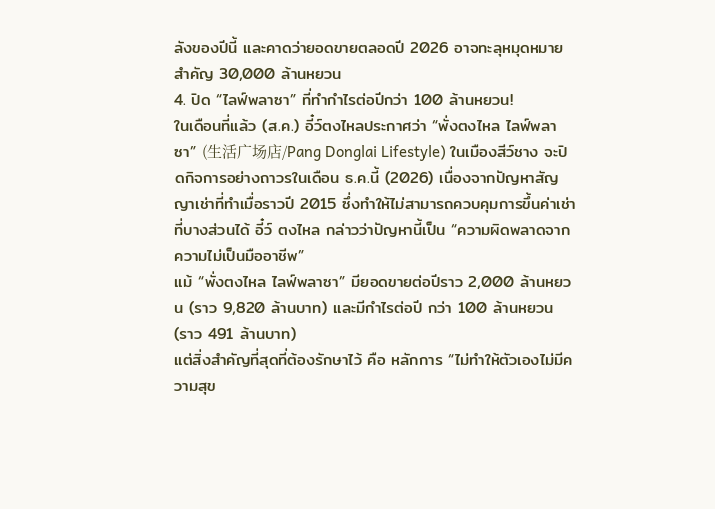ลังของปีนี้ และคาดว่ายอดขายตลอดปี 2026 อาจทะลุหมุดหมายสำคัญ 30,000 ล้านหยวน
4. ปิด “ไลฟ์พลาซา” ที่ทำกำไรต่อปีกว่า 100 ล้านหยวน!
ในเดือนที่แล้ว (ส.ค.) อี๋ว์ตงไหลประกาศว่า “พั่งตงไหล ไลฟ์พลาซา” (生活广场店/Pang Donglai Lifestyle) ในเมืองสีว์ชาง จะปิดกิจการอย่างถาวรในเดือน ธ.ค.นี้ (2026) เนื่องจากปัญหาสัญญาเช่าที่ทำเมื่อราวปี 2015 ซึ่งทำให้ไม่สามารถควบคุมการขึ้นค่าเช่าที่บางส่วนได้ อี๋ว์ ตงไหล กล่าวว่าปัญหานี้เป็น “ความผิดพลาดจากความไม่เป็นมืออาชีพ”
แม้ “พั่งตงไหล ไลฟ์พลาซา” มียอดขายต่อปีราว 2,000 ล้านหยวน (ราว 9,820 ล้านบาท) และมีกำไรต่อปี กว่า 100 ล้านหยวน (ราว 491 ล้านบาท)
แต่สิ่งสำคัญที่สุดที่ต้องรักษาไว้ คือ หลักการ “ไม่ทำให้ตัวเองไม่มีความสุข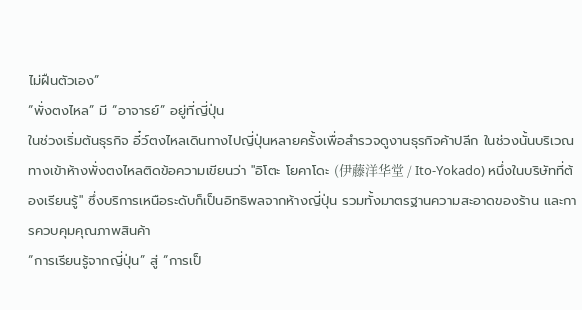ไม่ฝืนตัวเอง”
“พั่งตงไหล” มี “อาจารย์” อยู่ที่ญี่ปุ่น
ในช่วงเริ่มต้นธุรกิจ อี๋ว์ตงไหลเดินทางไปญี่ปุ่นหลายครั้งเพื่อสำรวจดูงานธุรกิจค้าปลีก ในช่วงนั้นบริเวณทางเข้าห้างพั่งตงไหลติดข้อความเขียนว่า "อิโตะ โยคาโดะ (伊藤洋华堂 / Ito-Yokado) หนึ่งในบริษัทที่ต้องเรียนรู้" ซึ่งบริการเหนือระดับก็เป็นอิทธิพลจากห้างญี่ปุ่น รวมทั้งมาตรฐานความสะอาดของร้าน และการควบคุมคุณภาพสินค้า
“การเรียนรู้จากญี่ปุ่น” สู่ “การเป็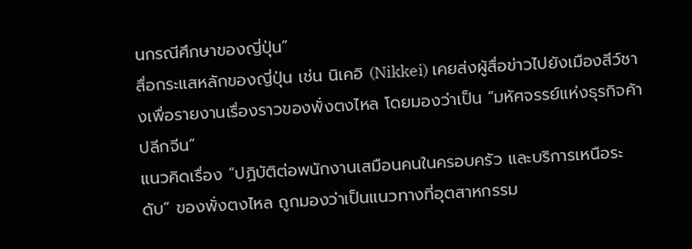นกรณีศึกษาของญี่ปุ่น”
สื่อกระแสหลักของญี่ปุ่น เช่น นิเคอิ (Nikkei) เคยส่งผู้สื่อข่าวไปยังเมืองสีว์ชางเพื่อรายงานเรื่องราวของพั่งตงไหล โดยมองว่าเป็น “มหัศจรรย์แห่งธุรกิจค้าปลีกจีน”
แนวคิดเรื่อง “ปฏิบัติต่อพนักงานเสมือนคนในครอบครัว และบริการเหนือระดับ” ของพั่งตงไหล ถูกมองว่าเป็นแนวทางที่อุตสาหกรรม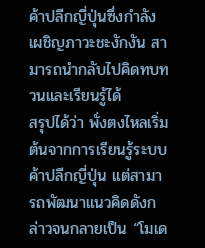ค้าปลีกญี่ปุ่นซึ่งกำลังเผชิญภาวะชะงักงัน สามารถนำกลับไปคิดทบทวนและเรียนรู้ได้
สรุปได้ว่า พั่งตงไหลเริ่มต้นจากการเรียนรู้ระบบค้าปลีกญี่ปุ่น แต่สามารถพัฒนาแนวคิดดังกล่าวจนกลายเป็น “โมเด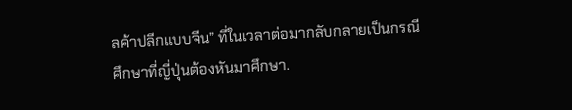ลค้าปลีกแบบจีน” ที่ในเวลาต่อมากลับกลายเป็นกรณีศึกษาที่ญี่ปุ่นต้องหันมาศึกษา.